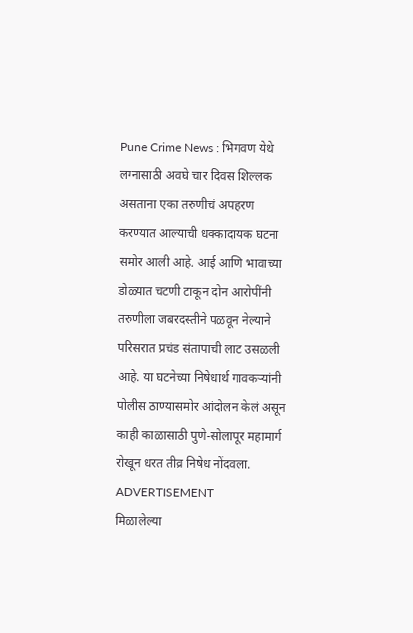Pune Crime News : भिगवण येथे लग्नासाठी अवघे चार दिवस शिल्लक असताना एका तरुणीचं अपहरण करण्यात आल्याची धक्कादायक घटना समोर आली आहे. आई आणि भावाच्या डोळ्यात चटणी टाकून दोन आरोपींनी तरुणीला जबरदस्तीने पळवून नेल्याने परिसरात प्रचंड संतापाची लाट उसळली आहे. या घटनेच्या निषेधार्थ गावकऱ्यांनी पोलीस ठाण्यासमोर आंदोलन केलं असून काही काळासाठी पुणे-सोलापूर महामार्ग रोखून धरत तीव्र निषेध नोंदवला.
ADVERTISEMENT
मिळालेल्या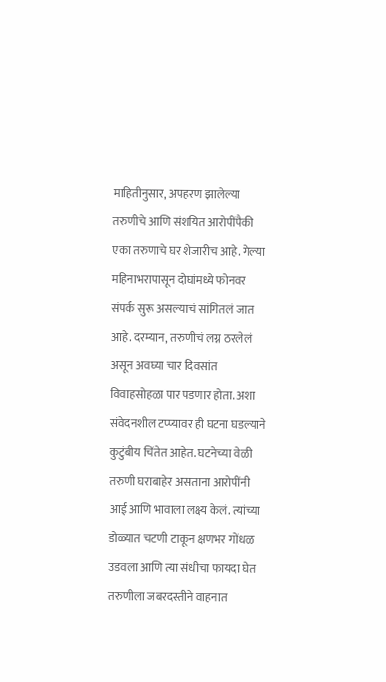माहितीनुसार, अपहरण झालेल्या तरुणीचे आणि संशयित आरोपींपैकी एका तरुणाचे घर शेजारीच आहे. गेल्या महिनाभरापासून दोघांमध्ये फोनवर संपर्क सुरू असल्याचं सांगितलं जात आहे. दरम्यान, तरुणीचं लग्न ठरलेलं असून अवघ्या चार दिवसांत विवाहसोहळा पार पडणार होता. अशा संवेदनशील टप्प्यावर ही घटना घडल्याने कुटुंबीय चिंतेत आहेत. घटनेच्या वेळी तरुणी घराबाहेर असताना आरोपींनी आई आणि भावाला लक्ष्य केलं. त्यांच्या डोळ्यात चटणी टाकून क्षणभर गोंधळ उडवला आणि त्या संधीचा फायदा घेत तरुणीला जबरदस्तीने वाहनात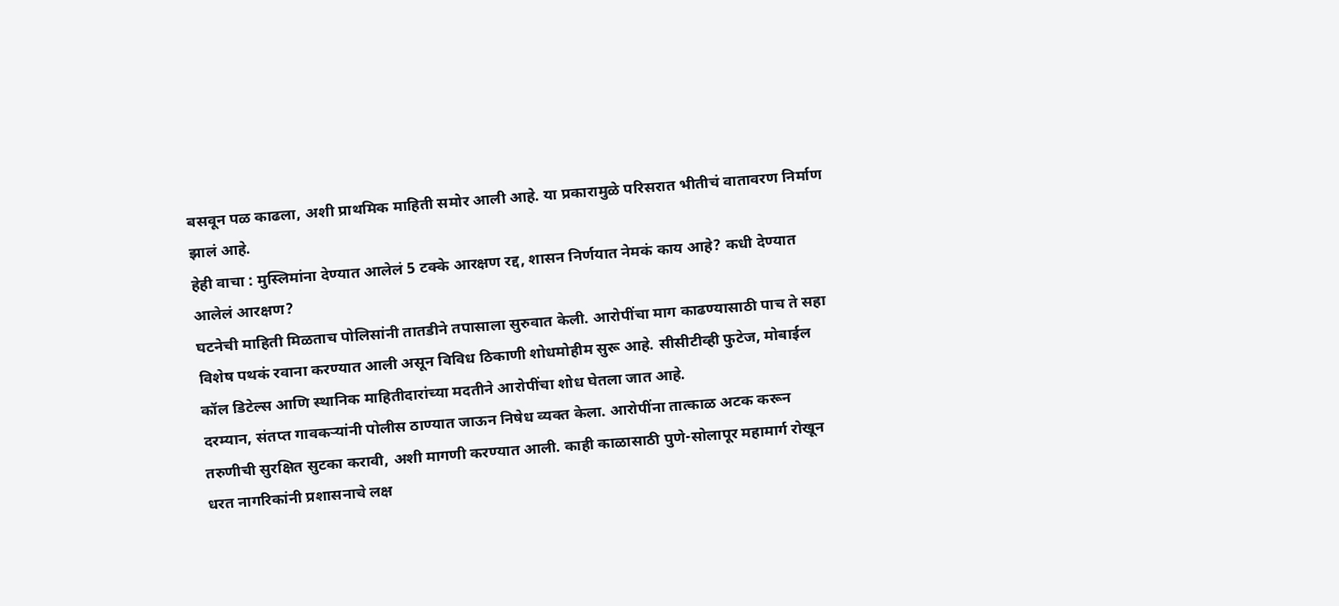बसवून पळ काढला, अशी प्राथमिक माहिती समोर आली आहे. या प्रकारामुळे परिसरात भीतीचं वातावरण निर्माण झालं आहे.
हेही वाचा : मुस्लिमांना देण्यात आलेलं 5 टक्के आरक्षण रद्द, शासन निर्णयात नेमकं काय आहे? कधी देण्यात आलेलं आरक्षण?
घटनेची माहिती मिळताच पोलिसांनी तातडीने तपासाला सुरुवात केली. आरोपींचा माग काढण्यासाठी पाच ते सहा विशेष पथकं रवाना करण्यात आली असून विविध ठिकाणी शोधमोहीम सुरू आहे. सीसीटीव्ही फुटेज, मोबाईल कॉल डिटेल्स आणि स्थानिक माहितीदारांच्या मदतीने आरोपींचा शोध घेतला जात आहे.
दरम्यान, संतप्त गावकऱ्यांनी पोलीस ठाण्यात जाऊन निषेध व्यक्त केला. आरोपींना तात्काळ अटक करून तरुणीची सुरक्षित सुटका करावी, अशी मागणी करण्यात आली. काही काळासाठी पुणे-सोलापूर महामार्ग रोखून धरत नागरिकांनी प्रशासनाचे लक्ष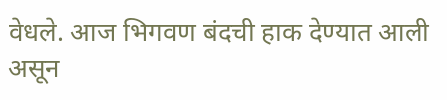वेधले. आज भिगवण बंदची हाक देण्यात आली असून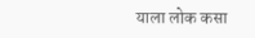याला लोक कसा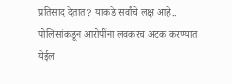प्रतिसाद देतात? याकडे सर्वांचे लक्ष आहे.. पोलिसांकडून आरोपींना लवकरच अटक करण्यात येईल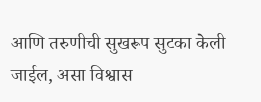आणि तरुणीची सुखरूप सुटका केली जाईल, असा विश्वास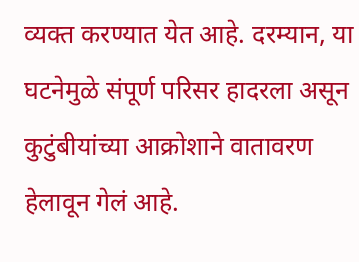व्यक्त करण्यात येत आहे. दरम्यान, या घटनेमुळे संपूर्ण परिसर हादरला असून कुटुंबीयांच्या आक्रोशाने वातावरण हेलावून गेलं आहे.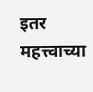इतर महत्त्वाच्या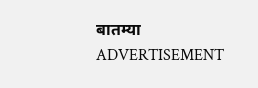बातम्या
ADVERTISEMENT